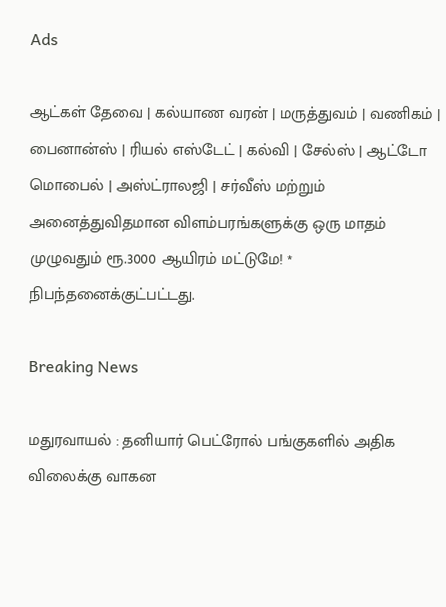Ads

ஆட்கள் தேவை | கல்யாண வரன் | மருத்துவம் | வணிகம் | பைனான்ஸ் | ரியல் எஸ்டேட் | கல்வி | சேல்ஸ் | ஆட்டோ மொபைல் | அஸ்ட்ராலஜி | சர்வீஸ் மற்றும் அனைத்துவிதமான விளம்பரங்களுக்கு ஒரு மாதம் முழுவதும் ரூ.3000 ஆயிரம் மட்டுமே! * நிபந்தனைக்குட்பட்டது.

Breaking News

மதுரவாயல் : தனியார் பெட்ரோல் பங்குகளில் அதிக விலைக்கு வாகன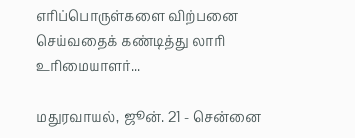எரிப்பொருள்களை விற்பனை செய்வதைக் கண்டித்து லாரி உரிமையாளர்...

மதுரவாயல், ஜூன். 21 - சென்னை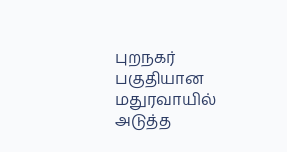புறநகர் பகுதியான மதுரவாயில் அடுத்த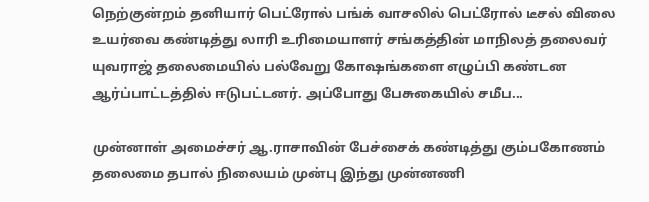நெற்குன்றம் தனியார் பெட்ரோல் பங்க் வாசலில் பெட்ரோல் டீசல் விலை உயர்வை கண்டித்து லாரி உரிமையாளர் சங்கத்தின் மாநிலத் தலைவர் யுவராஜ் தலைமையில் பல்வேறு கோஷங்களை எழுப்பி கண்டன ஆர்ப்பாட்டத்தில் ஈடுபட்டனர். அப்போது பேசுகையில் சமீப...

முன்னாள் அமைச்சர் ஆ.ராசாவின் பேச்சைக் கண்டித்து கும்பகோணம் தலைமை தபால் நிலையம் முன்பு இந்து முன்னணி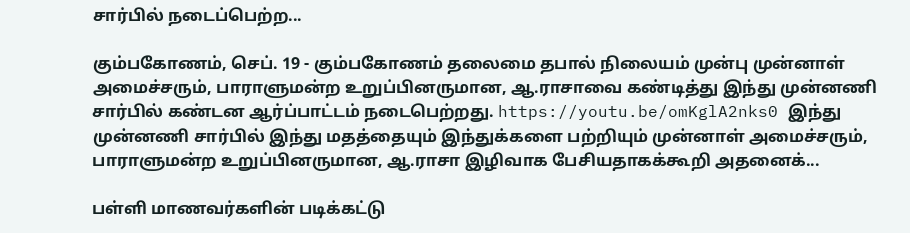சார்பில் நடைப்பெற்ற...

கும்பகோணம், செப். 19 - கும்பகோணம் தலைமை தபால் நிலையம் முன்பு முன்னாள் அமைச்சரும், பாராளுமன்ற உறுப்பினருமான, ஆ.ராசாவை கண்டித்து இந்து முன்னணி சார்பில் கண்டன ஆர்ப்பாட்டம் நடைபெற்றது. https://youtu.be/omKglA2nks0 இந்து முன்னணி சார்பில் இந்து மதத்தையும் இந்துக்களை பற்றியும் முன்னாள் அமைச்சரும், பாராளுமன்ற உறுப்பினருமான, ஆ.ராசா இழிவாக பேசியதாகக்கூறி அதனைக்...

பள்ளி மாணவர்களின் படிக்கட்டு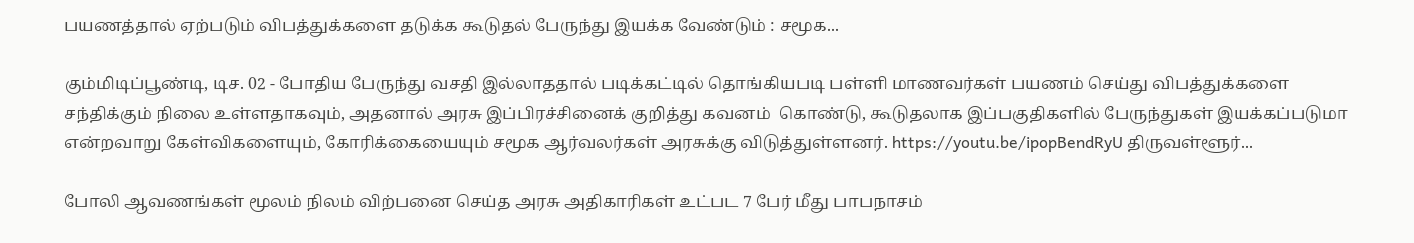பயணத்தால் ஏற்படும் விபத்துக்களை தடுக்க கூடுதல் பேருந்து இயக்க வேண்டும் : சமூக...

கும்மிடிப்பூண்டி, டிச. 02 - போதிய பேருந்து வசதி இல்லாததால் படிக்கட்டில் தொங்கியபடி பள்ளி மாணவர்கள் பயணம் செய்து விபத்துக்களை சந்திக்கும் நிலை உள்ளதாகவும், அதனால் அரசு இப்பிரச்சினைக் குறித்து கவனம்  கொண்டு, கூடுதலாக இப்பகுதிகளில் பேருந்துகள் இயக்கப்படுமா என்றவாறு கேள்விகளையும், கோரிக்கையையும் சமூக ஆர்வலர்கள் அரசுக்கு விடுத்துள்ளனர். https://youtu.be/ipopBendRyU திருவள்ளூர்...

போலி ஆவணங்கள் மூலம் நிலம் விற்பனை செய்த அரசு அதிகாரிகள் உட்பட 7 பேர் மீது பாபநாசம்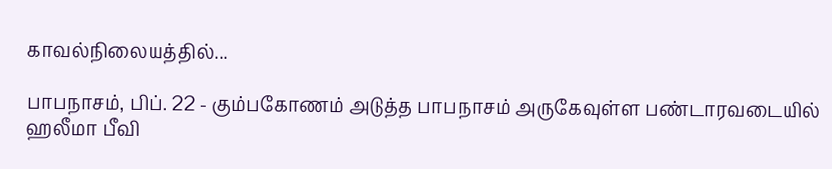காவல்நிலையத்தில்...

பாபநாசம், பிப். 22 - கும்பகோணம் அடுத்த பாபநாசம் அருகேவுள்ள பண்டாரவடையில்  ஹலீமா பீவி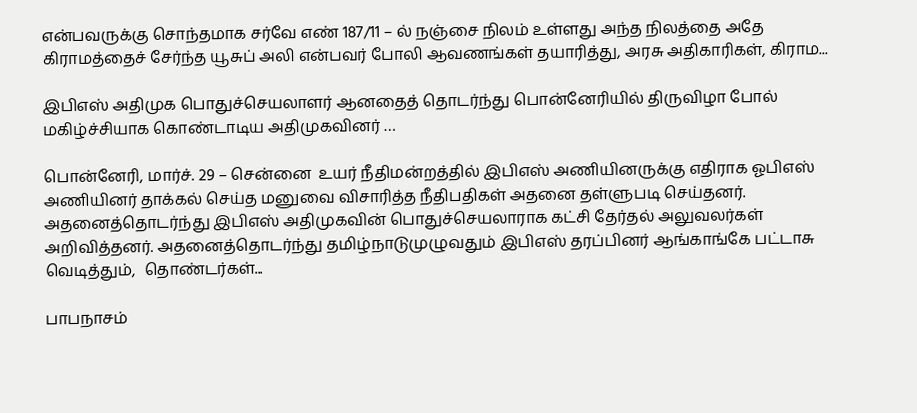என்பவருக்கு சொந்தமாக சர்வே எண் 187/11 – ல் நஞ்சை நிலம் உள்ளது அந்த நிலத்தை அதே கிராமத்தைச் சேர்ந்த யூசுப் அலி என்பவர் போலி ஆவணங்கள் தயாரித்து, அரசு அதிகாரிகள், கிராம...

இபிஎஸ் அதிமுக பொதுச்செயலாளர் ஆனதைத் தொடர்ந்து பொன்னேரியில் திருவிழா போல் மகிழ்ச்சியாக கொண்டாடிய அதிமுகவினர் …

பொன்னேரி, மார்ச். 29 – சென்னை  உயர் நீதிமன்றத்தில் இபிஎஸ் அணியினருக்கு எதிராக ஓபிஎஸ் அணியினர் தாக்கல் செய்த மனுவை விசாரித்த நீதிபதிகள் அதனை தள்ளுபடி செய்தனர். அதனைத்தொடர்ந்து இபிஎஸ் அதிமுகவின் பொதுச்செயலாராக கட்சி தேர்தல் அலுவலர்கள் அறிவித்தனர். அதனைத்தொடர்ந்து தமிழ்நாடுமுழுவதும் இபிஎஸ் தரப்பினர் ஆங்காங்கே பட்டாசு வெடித்தும்,  தொண்டர்கள்...

பாபநாசம்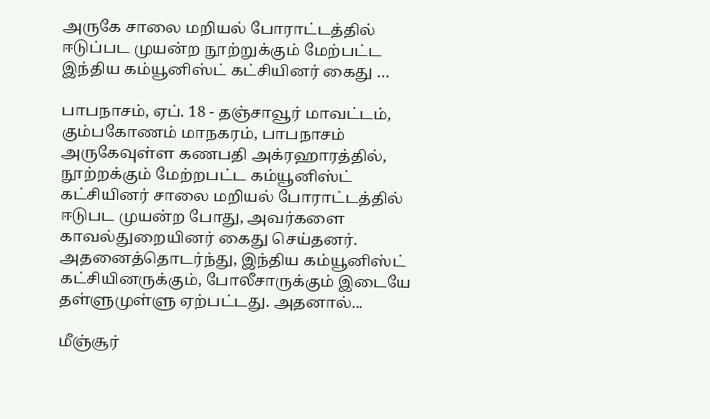அருகே சாலை மறியல் போராட்டத்தில் ஈடுப்பட முயன்ற நூற்றுக்கும் மேற்பட்ட இந்திய கம்யூனிஸ்ட் கட்சியினர் கைது …

பாபநாசம், ஏப். 18 - தஞ்சாவூர் மாவட்டம், கும்பகோணம் மாநகரம், பாபநாசம் அருகேவுள்ள கணபதி அக்ரஹாரத்தில்,  நூற்றக்கும் மேற்றபட்ட கம்யூனிஸ்ட் கட்சியினர் சாலை மறியல் போராட்டத்தில் ஈடுபட முயன்ற போது, அவர்களை காவல்துறையினர் கைது செய்தனர். அதனைத்தொடர்ந்து, இந்திய கம்யூனிஸ்ட் கட்சியினருக்கும், போலீசாருக்கும் இடையே தள்ளுமுள்ளு ஏற்பட்டது. அதனால்...

மீஞ்சூர்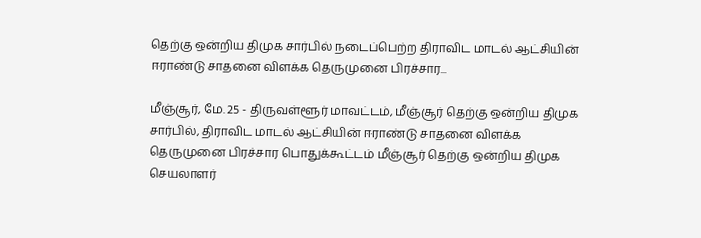தெற்கு ஒன்றிய திமுக சார்பில் நடைப்பெற்ற திராவிட மாடல் ஆட்சியின் ஈராண்டு சாதனை விளக்க தெருமுனை பிரச்சார...

மீஞ்சூர், மே. 25 - திருவள்ளூர் மாவட்டம், மீஞ்சூர் தெற்கு ஒன்றிய திமுக சார்பில், திராவிட மாடல் ஆட்சியின் ஈராண்டு சாதனை விளக்க தெருமுனை பிரச்சார பொதுக்கூட்டம் மீஞ்சூர் தெற்கு ஒன்றிய திமுக செயலாளர்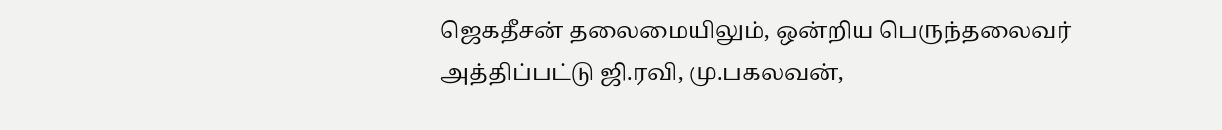ஜெகதீசன் தலைமையிலும், ஒன்றிய பெருந்தலைவர் அத்திப்பட்டு ஜி.ரவி, மு.பகலவன்,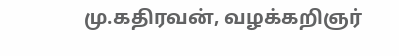மு.கதிரவன், வழக்கறிஞர்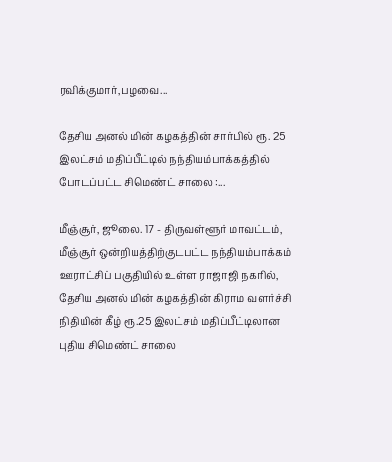ரவிக்குமார்,பழவை...

தேசிய அனல் மின் கழகத்தின் சார்பில் ரூ. 25 இலட்சம் மதிப்பீட்டில் நந்தியம்பாக்கத்தில் போடப்பட்ட சிமெண்ட் சாலை :...

மீஞ்சூர், ஜூலை. 17 - திருவள்ளூர் மாவட்டம், மீஞ்சூர் ஒன்றியத்திற்குடபட்ட நந்தியம்பாக்கம் ஊராட்சிப் பகுதியில் உள்ள ராஜாஜி நகரில், தேசிய அனல் மின் கழகத்தின் கிராம வளர்ச்சி நிதியின் கீழ் ரூ.25 இலட்சம் மதிப்பீட்டிலான புதிய சிமெண்ட் சாலை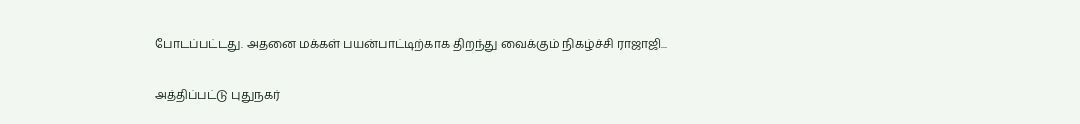போடப்பட்டது. அதனை மக்கள் பயன்பாட்டிற்காக திறந்து வைக்கும் நிகழ்ச்சி ராஜாஜி...

அத்திப்பட்டு புதுநகர்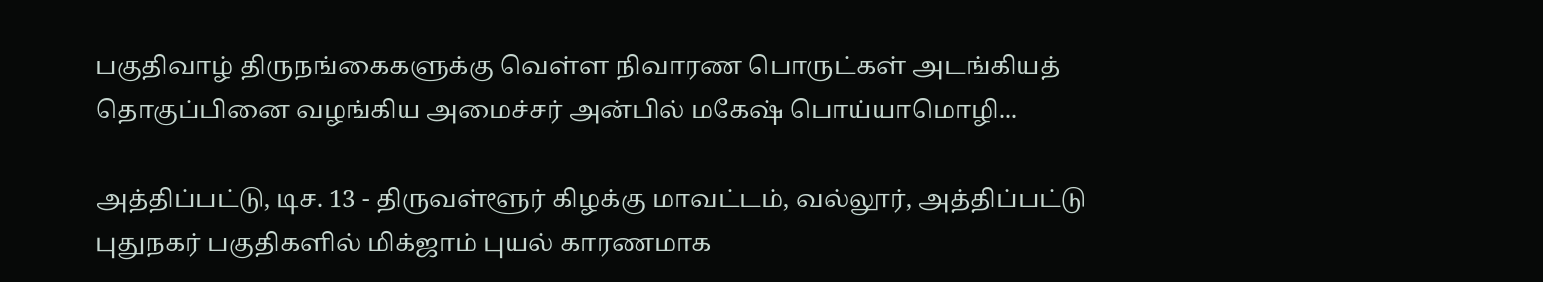பகுதிவாழ் திருநங்கைகளுக்கு வெள்ள நிவாரண பொருட்கள் அடங்கியத் தொகுப்பினை வழங்கிய அமைச்சர் அன்பில் மகேஷ் பொய்யாமொழி...

அத்திப்பட்டு, டிச. 13 - திருவள்ளூர் கிழக்கு மாவட்டம், வல்லூர், அத்திப்பட்டு புதுநகர் பகுதிகளில் மிக்ஜாம் புயல் காரணமாக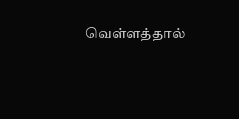வெள்ளத்தால்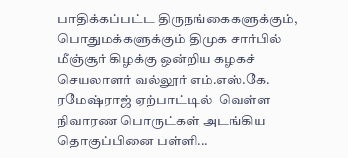பாதிக்கப்பட்ட திருநங்கைகளுக்கும், பொதுமக்களுக்கும் திமுக சார்பில் மீஞ்சூர் கிழக்கு ஒன்றிய கழகச் செயலாளர் வல்லூர் எம்.எஸ்.கே. ரமேஷ்ராஜ் ஏற்பாட்டில்  வெள்ள நிவாரண பொருட்கள் அடங்கிய தொகுப்பினை பள்ளி...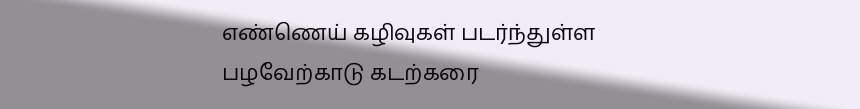எண்ணெய் கழிவுகள் படர்ந்துள்ள பழவேற்காடு கடற்கரை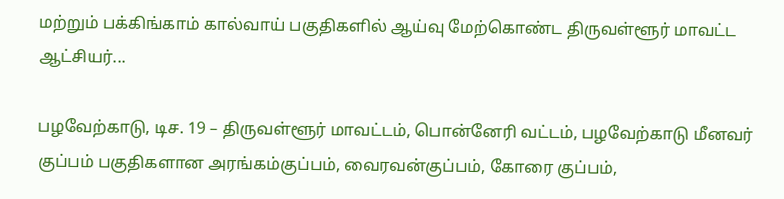மற்றும் பக்கிங்காம் கால்வாய் பகுதிகளில் ஆய்வு மேற்கொண்ட திருவள்ளூர் மாவட்ட ஆட்சியர்...

பழவேற்காடு, டிச. 19 – திருவள்ளூர் மாவட்டம், பொன்னேரி வட்டம், பழவேற்காடு மீனவர் குப்பம் பகுதிகளான அரங்கம்குப்பம், வைரவன்குப்பம், கோரை குப்பம்,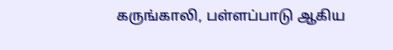கருங்காலி, பள்ளப்பாடு ஆகிய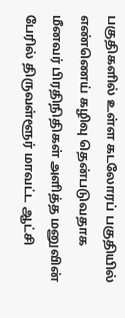பகுதிகளில் உள்ள கடலோரப் பகுதியில் எண்ணெய் கழிவு தென்படுவதாக மீனவர் பிரதிநிதிகள் அளித்த மனுவின் பேரில் திருவள்ளூர் மாவட்ட ஆட்சி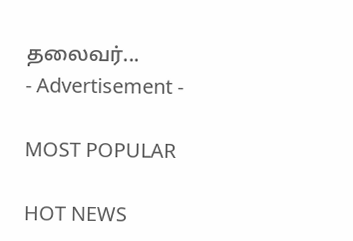தலைவர்...
- Advertisement -

MOST POPULAR

HOT NEWS